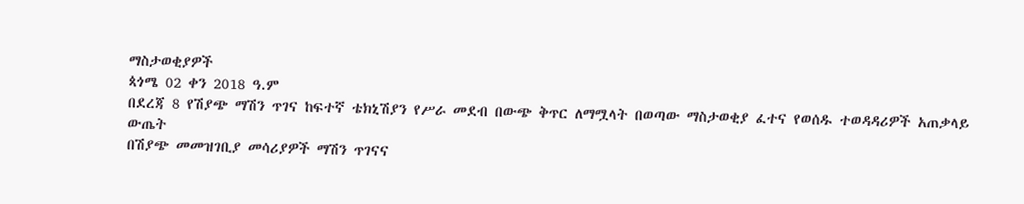ማስታወቂያዎች
ጳጎሜ 02 ቀን 2018 ዓ.ም
በደረጃ 8 የሽያጭ ማሽን ጥገና ከፍተኛ ቴክኒሽያን የሥራ መደብ በውጭ ቅጥር ለማሟላት በወጣው ማስታወቂያ ፈተና የወሰዱ ተወዳዳሪዎች አጠቃላይ ውጤት
በሽያጭ መመዝገቢያ መሳሪያዎች ማሽን ጥገናና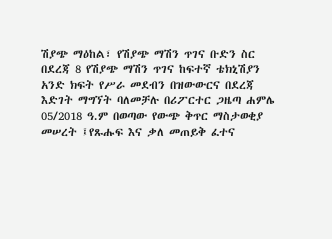ሽያጭ ማዕከል፣ የሽያጭ ማሽን ጥገና ቡድን ስር በደረጃ 8 የሽያጭ ማሽን ጥገና ከፍተኛ ቴክኒሽያን አንድ ክፍት የሥራ መደብን በዝውውርና በደረጃ እድገት ማግኘት ባለመቻሉ በሪፖርተር ጋዜጣ ሐምሌ 05/2018 ዓ.ም በወጣው የውጭ ቅጥር ማስታወቂያ መሠረት ፤የጹሑፍ እና ቃለ መጠይቅ ፈተና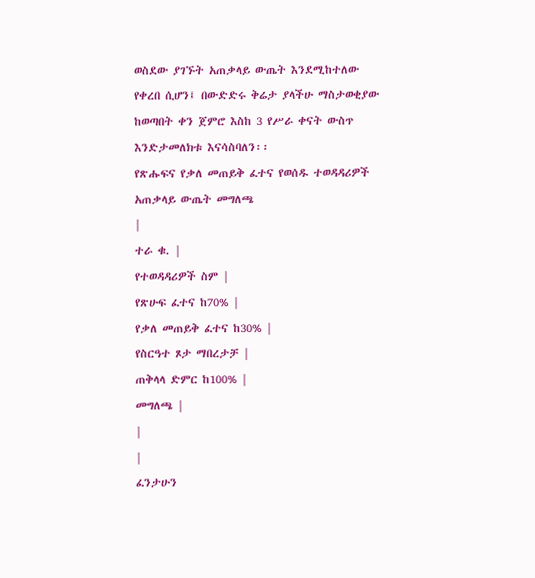ወስደው ያገኙት አጠቃላይ ውጤት እንደሚከተለው የቀረበ ሲሆን፤ በውድድሩ ቅሬታ ያላችሁ ማስታወቂያው ከወጣበት ቀን ጀምሮ እስከ 3 የሥራ ቀናት ውስጥ እንድታመለክቱ እናሳስባለን፡፡
የጽሑፍና የቃለ መጠይቅ ፈተና የወሰዱ ተወዳዳሪዎች አጠቃላይ ውጤት መግለጫ
|
ተራ ቁ. |
የተወዳዳሪዎች ስም |
የጽሁፍ ፈተና ከ70% |
የቃለ መጠይቅ ፈተና ከ30% |
የስርዓተ ጾታ ማበረታቻ |
ጠቅላላ ድምር ከ100% |
መግለጫ |
|
|
ፈንታሁን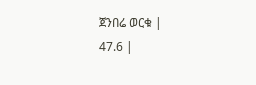ጀንበሬ ወርቁ |
47.6 |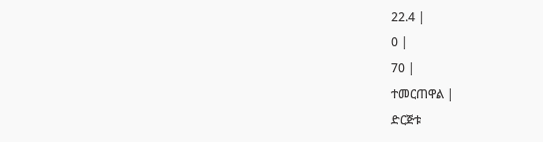22.4 |
0 |
70 |
ተመርጠዋል |
ድርጅቱ